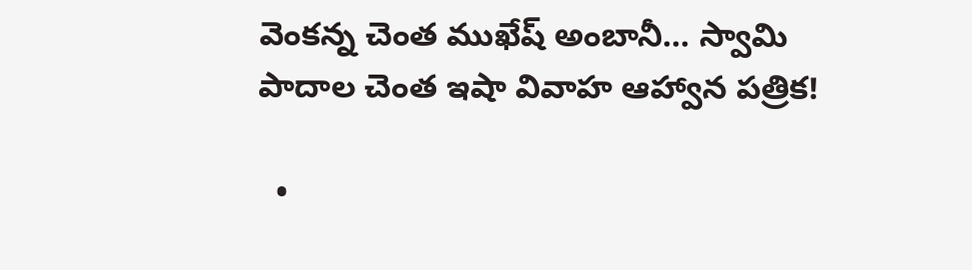వెంకన్న చెంత ముఖేష్ అంబానీ... స్వామి పాదాల చెంత ఇషా వివాహ ఆహ్వాన పత్రిక!

  •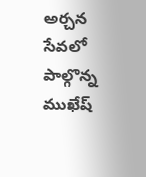అర్చన సేవలో పాల్గొన్న ముఖేష్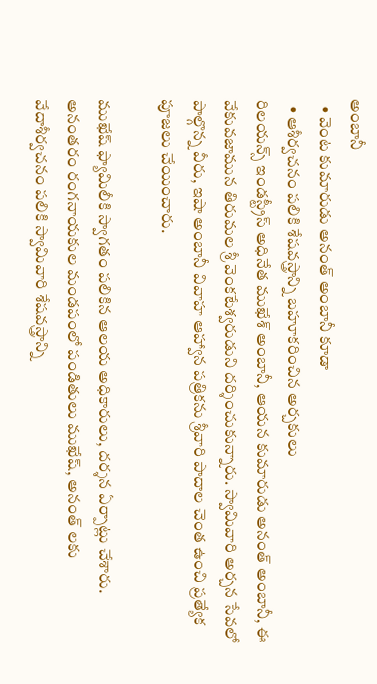అంబానీ
  • వెంట కుమారుడు అనంత్ అంబానీ కూడా
  • ఆశీర్వచనం పలికి శేషవస్త్రాన్ని బహూకరించిన అర్చకులు
రిలయన్స్‌ ఇండస్ట్రీస్‌ అధినేత ముఖేశ్‌‌ అంబానీ, ఆయన కుమారుడు అనంత్ అంబానీ, ఈ వేకువజామున తిరుమల శ్రీ వెంకటేశ్వరుడుని దర్శించుకున్నారు. స్వామివారి అర్చన సేవలో పాల్గొన్న వీరు, ఇషా అంబానీ వివాహ ఆహ్వాన పత్రికను శ్రీవారి పాదాల చెంత ఉంచి ప్రత్యేక పూజలు చేయించారు.

ముఖేష్ ఫ్యామిలీకి స్వాగతం పలికిన ఆలయ అధికారులు, దర్శన ఏర్పాట్లు చేశారు. అనంతరం రంగనాయకుల మండపంలో పండితులు ముఖేష్, అనంత్ లకు వేదాశీర్వచనం పలికి స్వామివారి శేషవస్త్రాన్ని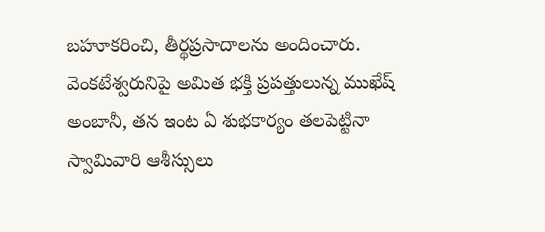బహూకరించి, తీర్థప్రసాదాలను అందించారు. వెంకటేశ్వరునిపై అమిత భక్తి ప్రపత్తులున్న ముఖేష్ అంబానీ, తన ఇంట ఏ శుభకార్యం తలపెట్టినా స్వామివారి ఆశీస్సులు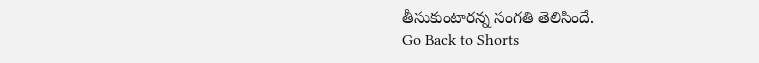తీసుకుంటారన్న సంగతి తెలిసిందే.
Go Back to Shorts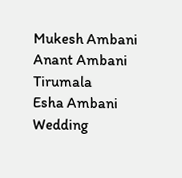Mukesh Ambani
Anant Ambani
Tirumala
Esha Ambani
Wedding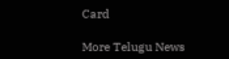Card

More Telugu News